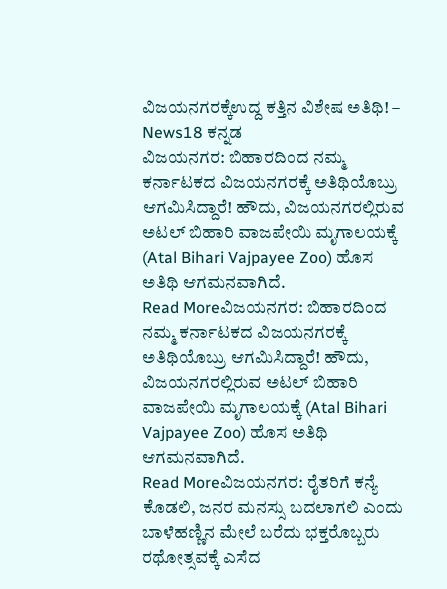ವಿಜಯನಗರಕ್ಕೆಉದ್ದ ಕತ್ತಿನ ವಿಶೇಷ ಅತಿಥಿ! – News18 ಕನ್ನಡ
ವಿಜಯನಗರ: ಬಿಹಾರದಿಂದ ನಮ್ಮ ಕರ್ನಾಟಕದ ವಿಜಯನಗರಕ್ಕೆ ಅತಿಥಿಯೊಬ್ರು ಆಗಮಿಸಿದ್ದಾರೆ! ಹೌದು, ವಿಜಯನಗರಲ್ಲಿರುವ ಅಟಲ್ ಬಿಹಾರಿ ವಾಜಪೇಯಿ ಮೃಗಾಲಯಕ್ಕೆ (Atal Bihari Vajpayee Zoo) ಹೊಸ ಅತಿಥಿ ಆಗಮನವಾಗಿದೆ.
Read Moreವಿಜಯನಗರ: ಬಿಹಾರದಿಂದ ನಮ್ಮ ಕರ್ನಾಟಕದ ವಿಜಯನಗರಕ್ಕೆ ಅತಿಥಿಯೊಬ್ರು ಆಗಮಿಸಿದ್ದಾರೆ! ಹೌದು, ವಿಜಯನಗರಲ್ಲಿರುವ ಅಟಲ್ ಬಿಹಾರಿ ವಾಜಪೇಯಿ ಮೃಗಾಲಯಕ್ಕೆ (Atal Bihari Vajpayee Zoo) ಹೊಸ ಅತಿಥಿ ಆಗಮನವಾಗಿದೆ.
Read Moreವಿಜಯನಗರ: ರೈತರಿಗೆ ಕನ್ಯೆ ಕೊಡಲಿ, ಜನರ ಮನಸ್ಸು ಬದಲಾಗಲಿ ಎಂದು ಬಾಳೆಹಣ್ಣಿನ ಮೇಲೆ ಬರೆದು ಭಕ್ತರೊಬ್ಬರು ರಥೋತ್ಸವಕ್ಕೆ ಎಸೆದ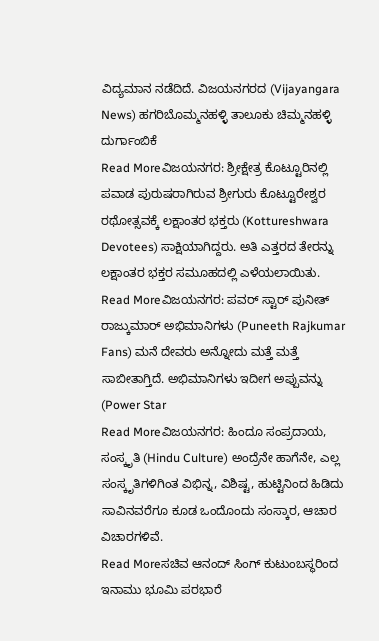ವಿದ್ಯಮಾನ ನಡೆದಿದೆ. ವಿಜಯನಗರದ (Vijayangara News) ಹಗರಿಬೊಮ್ಮನಹಳ್ಳಿ ತಾಲೂಕು ಚಿಮ್ಮನಹಳ್ಳಿ ದುರ್ಗಾಂಬಿಕೆ
Read Moreವಿಜಯನಗರ: ಶ್ರೀಕ್ಷೇತ್ರ ಕೊಟ್ಟೂರಿನಲ್ಲಿ ಪವಾಡ ಪುರುಷರಾಗಿರುವ ಶ್ರೀಗುರು ಕೊಟ್ಟೂರೇಶ್ವರ ರಥೋತ್ಸವಕ್ಕೆ ಲಕ್ಷಾಂತರ ಭಕ್ತರು (Kottureshwara Devotees) ಸಾಕ್ಷಿಯಾಗಿದ್ದರು. ಅತಿ ಎತ್ತರದ ತೇರನ್ನು ಲಕ್ಷಾಂತರ ಭಕ್ತರ ಸಮೂಹದಲ್ಲಿ ಎಳೆಯಲಾಯಿತು.
Read Moreವಿಜಯನಗರ: ಪವರ್ ಸ್ಟಾರ್ ಪುನೀತ್ ರಾಜ್ಕುಮಾರ್ ಅಭಿಮಾನಿಗಳು (Puneeth Rajkumar Fans) ಮನೆ ದೇವರು ಅನ್ನೋದು ಮತ್ತೆ ಮತ್ತೆ ಸಾಬೀತಾಗ್ತಿದೆ. ಅಭಿಮಾನಿಗಳು ಇದೀಗ ಅಪ್ಪುವನ್ನು (Power Star
Read Moreವಿಜಯನಗರ: ಹಿಂದೂ ಸಂಪ್ರದಾಯ, ಸಂಸ್ಕೃತಿ (Hindu Culture) ಅಂದ್ರೆನೇ ಹಾಗೆನೇ, ಎಲ್ಲ ಸಂಸ್ಕೃತಿಗಳಿಗಿಂತ ವಿಭಿನ್ನ, ವಿಶಿಷ್ಟ, ಹುಟ್ಟಿನಿಂದ ಹಿಡಿದು ಸಾವಿನವರೆಗೂ ಕೂಡ ಒಂದೊಂದು ಸಂಸ್ಕಾರ, ಆಚಾರ ವಿಚಾರಗಳಿವೆ.
Read Moreಸಚಿವ ಆನಂದ್ ಸಿಂಗ್ ಕುಟುಂಬಸ್ಥರಿಂದ ಇನಾಮು ಭೂಮಿ ಪರಭಾರೆ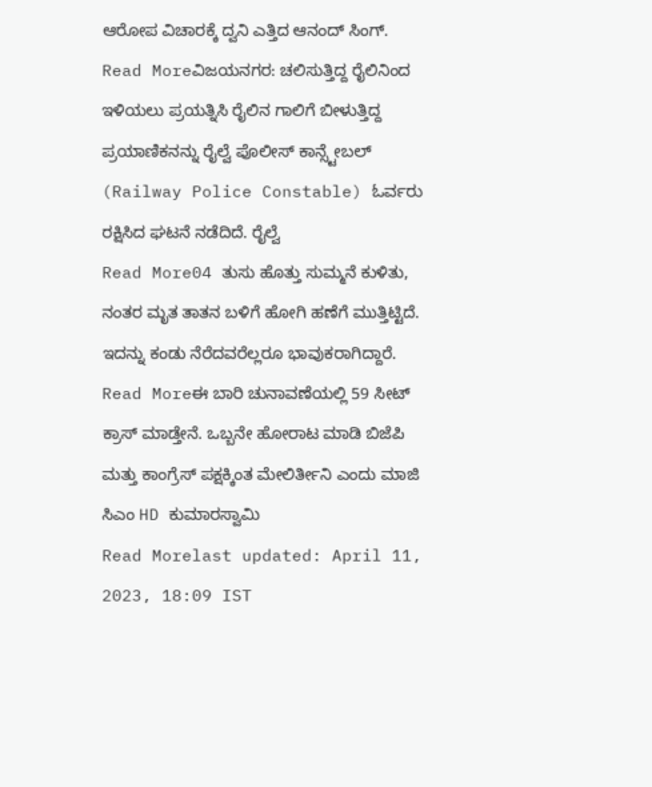ಆರೋಪ ವಿಚಾರಕ್ಕೆ ದ್ವನಿ ಎತ್ತಿದ ಆನಂದ್ ಸಿಂಗ್.
Read Moreವಿಜಯನಗರ: ಚಲಿಸುತ್ತಿದ್ದ ರೈಲಿನಿಂದ ಇಳಿಯಲು ಪ್ರಯತ್ನಿಸಿ ರೈಲಿನ ಗಾಲಿಗೆ ಬೀಳುತ್ತಿದ್ದ ಪ್ರಯಾಣಿಕನನ್ನು ರೈಲ್ವೆ ಪೊಲೀಸ್ ಕಾನ್ಸ್ಟೇಬಲ್ (Railway Police Constable) ಓರ್ವರು ರಕ್ಷಿಸಿದ ಘಟನೆ ನಡೆದಿದೆ. ರೈಲ್ವೆ
Read More04 ತುಸು ಹೊತ್ತು ಸುಮ್ಮನೆ ಕುಳಿತು, ನಂತರ ಮೃತ ತಾತನ ಬಳಿಗೆ ಹೋಗಿ ಹಣೆಗೆ ಮುತ್ತಿಟ್ಟಿದೆ. ಇದನ್ನು ಕಂಡು ನೆರೆದವರೆಲ್ಲರೂ ಭಾವುಕರಾಗಿದ್ದಾರೆ.
Read Moreಈ ಬಾರಿ ಚುನಾವಣೆಯಲ್ಲಿ 59 ಸೀಟ್ ಕ್ರಾಸ್ ಮಾಡ್ತೇನೆ. ಒಬ್ಬನೇ ಹೋರಾಟ ಮಾಡಿ ಬಿಜೆಪಿ ಮತ್ತು ಕಾಂಗ್ರೆಸ್ ಪಕ್ಷಕ್ಕಿಂತ ಮೇಲಿರ್ತೀನಿ ಎಂದು ಮಾಜಿ ಸಿಎಂ HD ಕುಮಾರಸ್ವಾಮಿ
Read Morelast updated: April 11, 2023, 18:09 IST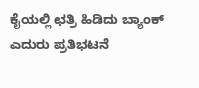ಕೈಯಲ್ಲಿ ಛತ್ರಿ ಹಿಡಿದು ಬ್ಯಾಂಕ್ ಎದುರು ಪ್ರತಿಭಟನೆ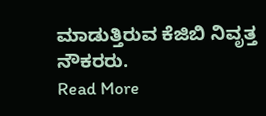ಮಾಡುತ್ತಿರುವ ಕೆಜಿಬಿ ನಿವೃತ್ತ ನೌಕರರು.
Read More